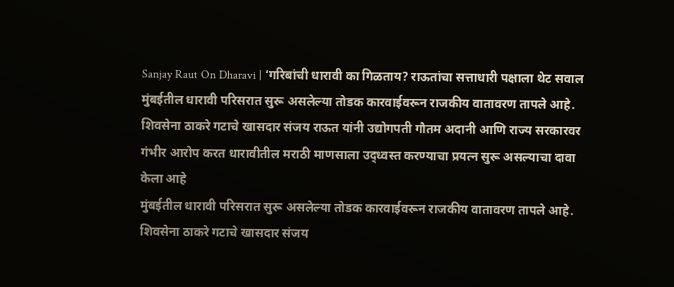Sanjay Raut On Dharavi | ‘गरिबांची धारावी का गिळताय? राऊतांचा सत्ताधारी पक्षाला थेट सवाल
मुंबईतील धारावी परिसरात सुरू असलेल्या तोडक कारवाईवरून राजकीय वातावरण तापले आहे. शिवसेना ठाकरे गटाचे खासदार संजय राऊत यांनी उद्योगपती गौतम अदानी आणि राज्य सरकारवर गंभीर आरोप करत धारावीतील मराठी माणसाला उद्ध्वस्त करण्याचा प्रयत्न सुरू असल्याचा दावा केला आहे
मुंबईतील धारावी परिसरात सुरू असलेल्या तोडक कारवाईवरून राजकीय वातावरण तापले आहे. शिवसेना ठाकरे गटाचे खासदार संजय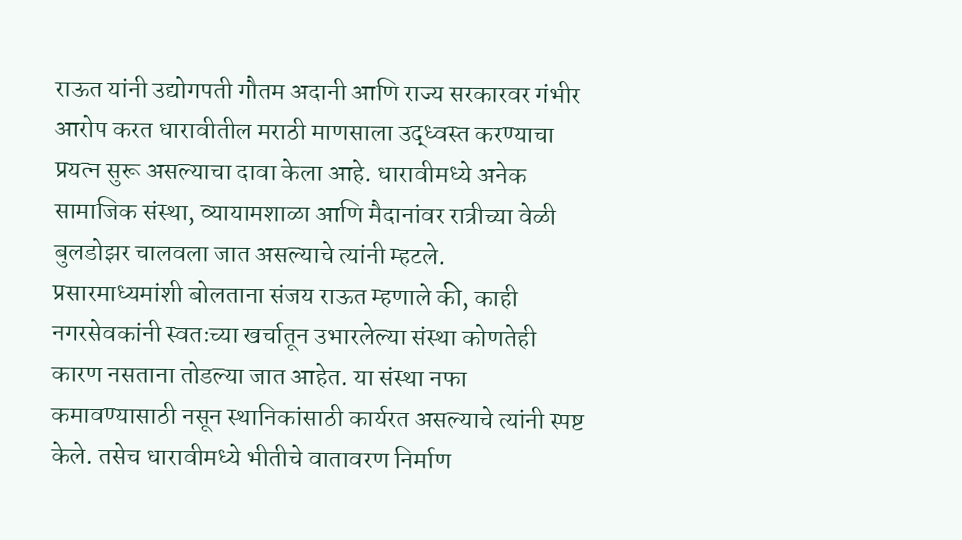राऊत यांनी उद्योगपती गौतम अदानी आणि राज्य सरकारवर गंभीर आरोप करत धारावीतील मराठी माणसाला उद्ध्वस्त करण्याचा प्रयत्न सुरू असल्याचा दावा केला आहे. धारावीमध्ये अनेक सामाजिक संस्था, व्यायामशाळा आणि मैदानांवर रात्रीच्या वेळी बुलडोझर चालवला जात असल्याचे त्यांनी म्हटले.
प्रसारमाध्यमांशी बोलताना संजय राऊत म्हणाले की, काही नगरसेवकांनी स्वतःच्या खर्चातून उभारलेल्या संस्था कोणतेही कारण नसताना तोडल्या जात आहेत. या संस्था नफा कमावण्यासाठी नसून स्थानिकांसाठी कार्यरत असल्याचे त्यांनी स्पष्ट केले. तसेच धारावीमध्ये भीतीचे वातावरण निर्माण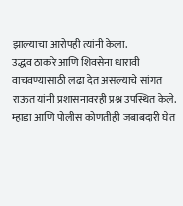झाल्याचा आरोपही त्यांनी केला.
उद्धव ठाकरे आणि शिवसेना धारावी वाचवण्यासाठी लढा देत असल्याचे सांगत राऊत यांनी प्रशासनावरही प्रश्न उपस्थित केले. म्हाडा आणि पोलीस कोणतीही जबाबदारी घेत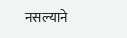नसल्याने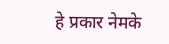हे प्रकार नेमके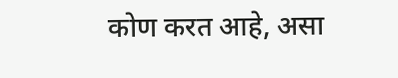कोण करत आहे, असा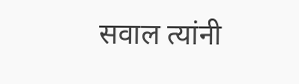सवाल त्यांनी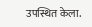उपस्थित केला.